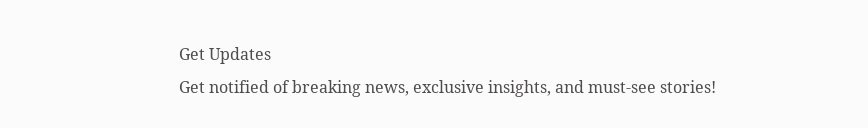Get Updates
Get notified of breaking news, exclusive insights, and must-see stories!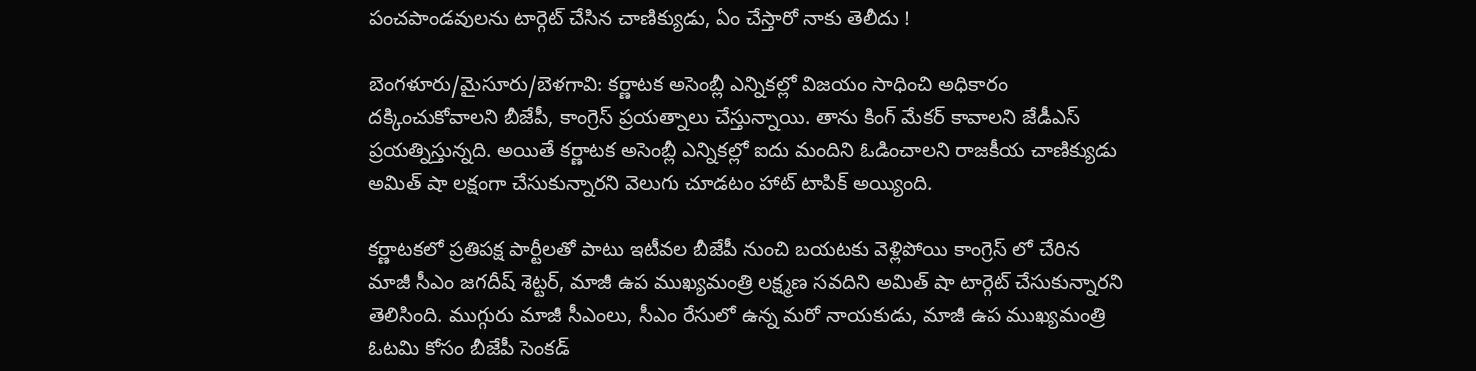పంచపాండవులను టార్గెట్ చేసిన చాణిక్యుడు, ఏం చేస్తారో నాకు తెలీదు !

బెంగళూరు/మైసూరు/బెళగావి: కర్ణాటక అసెంబ్లీ ఎన్నికల్లో విజయం సాధించి అధికారం దక్కించుకోవాలని బీజేపీ, కాంగ్రెస్ ప్రయత్నాలు చేస్తున్నాయి. తాను కింగ్ మేకర్ కావాలని జేడీఎస్ ప్రయత్నిస్తున్నది. అయితే కర్ణాటక అసెంబ్లీ ఎన్నికల్లో ఐదు మందిని ఓడించాలని రాజకీయ చాణిక్యుడు అమిత్ షా లక్షంగా చేసుకున్నారని వెలుగు చూడటం హాట్ టాపిక్ అయ్యింది.

కర్ణాటకలో ప్రతిపక్ష పార్టీలతో పాటు ఇటీవల బీజేపీ నుంచి బయటకు వెళ్లిపోయి కాంగ్రెస్ లో చేరిన మాజీ సీఎం జగదీష్ శెట్టర్, మాజీ ఉప ముఖ్యమంత్రి లక్ష్మణ సవదిని అమిత్ షా టార్గెట్ చేసుకున్నారని తెలిసింది. ముగ్గురు మాజీ సీఎంలు, సీఎం రేసులో ఉన్న మరో నాయకుడు, మాజీ ఉప ముఖ్యమంత్రి ఓటమి కోసం బీజేపీ సెంకడ్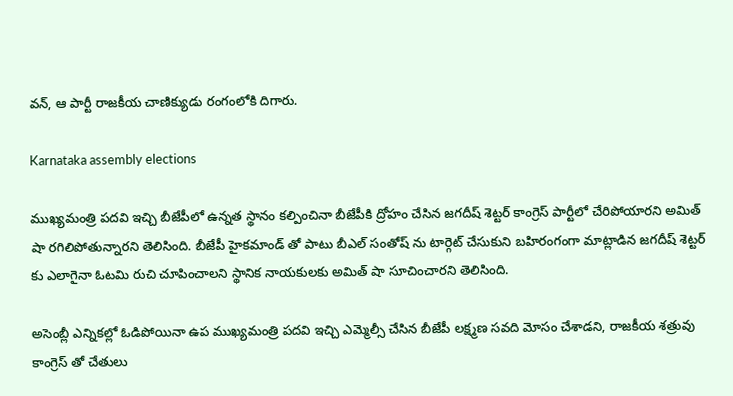వన్, ఆ పార్టీ రాజకీయ చాణిక్యుడు రంగంలోకి దిగారు.

Karnataka assembly elections

ముఖ్యమంత్రి పదవి ఇచ్చి బీజేపీలో ఉన్నత స్థానం కల్పించినా బీజేపీకి ద్రోహం చేసిన జగదీష్ శెట్టర్ కాంగ్రెస్ పార్టీలో చేరిపోయారని అమిత్ షా రగిలిపోతున్నారని తెలిసింది. బీజేపీ హైకమాండ్ తో పాటు బీఎల్ సంతోష్ ను టార్గెట్ చేసుకుని బహిరంగంగా మాట్లాడిన జగదీష్ శెట్టర్ కు ఎలాగైనా ఓటమి రుచి చూపించాలని స్థానిక నాయకులకు అమిత్ షా సూచించారని తెలిసింది.

అసెంబ్లీ ఎన్నికల్లో ఓడిపోయినా ఉప ముఖ్యమంత్రి పదవి ఇచ్చి ఎమ్మెల్సీ చేసిన బీజేపీ లక్ష్మణ సవది మోసం చేశాడని, రాజకీయ శత్రువు కాంగ్రెస్ తో చేతులు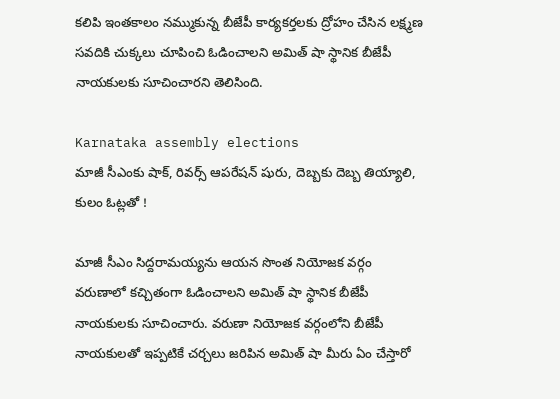కలిపి ఇంతకాలం నమ్ముకున్న బీజేపీ కార్యకర్తలకు ద్రోహం చేసిన లక్ష్మణ సవదికి చుక్కలు చూపించి ఓడించాలని అమిత్ షా స్థానిక బీజేపీ నాయకులకు సూచించారని తెలిసింది.

Karnataka assembly elections
మాజీ సీఎంకు షాక్, రివర్స్ ఆపరేషన్ షురు, దెబ్బకు దెబ్బ తియ్యాలి, కులం ఓట్లతో !

మాజీ సీఎం సిద్దరామయ్యను ఆయన సొంత నియోజక వర్గం వరుణాలో కచ్చితంగా ఓడించాలని అమిత్ షా స్థానిక బీజేపీ నాయకులకు సూచించారు. వరుణా నియోజక వర్గంలోని బీజేపీ నాయకులతో ఇప్పటికే చర్చలు జరిపిన అమిత్ షా మీరు ఏం చేస్తారో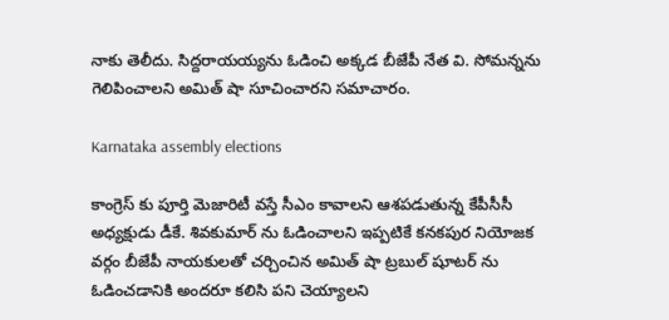నాకు తెలీదు. సిద్దరాయయ్యను ఓడించి అక్కడ బీజేపీ నేత వి. సోమన్నను గెలిపించాలని అమిత్ షా సూచించారని సమాచారం.

Karnataka assembly elections

కాంగ్రెస్ కు పూర్తి మెజారిటీ వస్తే సీఎం కావాలని ఆశపడుతున్న కేపీసీసీ అధ్యక్షుడు డీకే. శివకుమార్ ను ఓడించాలని ఇప్పటికే కనకపుర నియోజక వర్గం బీజేపీ నాయకులతో చర్చించిన అమిత్ షా ట్రబుల్ షూటర్ ను ఓడించడానికి అందరూ కలిసి పని చెయ్యాలని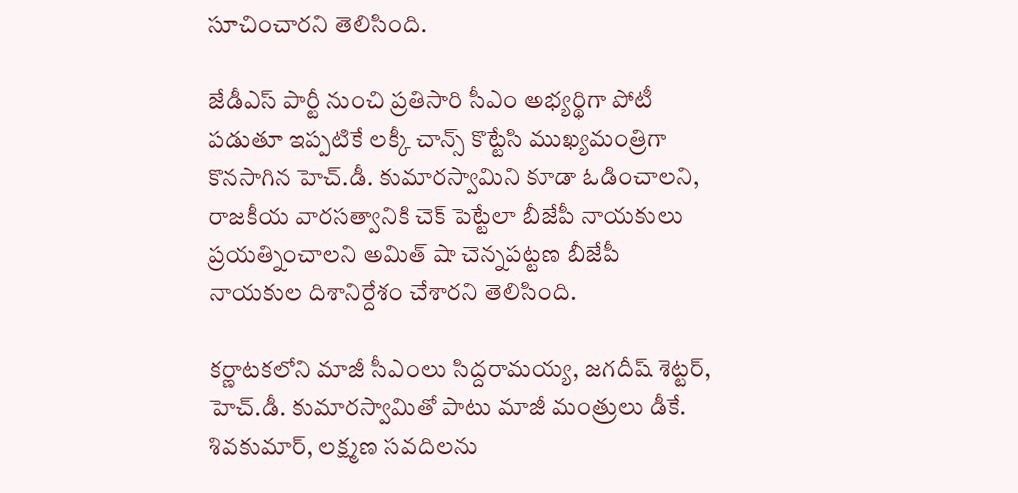సూచించారని తెలిసింది.

జేడీఎస్ పార్టీ నుంచి ప్రతిసారి సీఎం అభ్యర్థిగా పోటీ పడుతూ ఇప్పటికే లక్కీ చాన్స్ కొట్టేసి ముఖ్యమంత్రిగా కొనసాగిన హెచ్.డీ. కుమారస్వామిని కూడా ఓడించాలని, రాజకీయ వారసత్వానికి చెక్ పెట్టేలా బీజేపీ నాయకులు ప్రయత్నించాలని అమిత్ షా చెన్నపట్టణ బీజేపీ నాయకుల దిశానిర్దేశం చేశారని తెలిసింది.

కర్ణాటకలోని మాజీ సీఎంలు సిద్దరామయ్య, జగదీష్ శెట్టర్, హెచ్.డీ. కుమారస్వామితో పాటు మాజీ మంత్రులు డీకే. శివకుమార్, లక్ష్మణ సవదిలను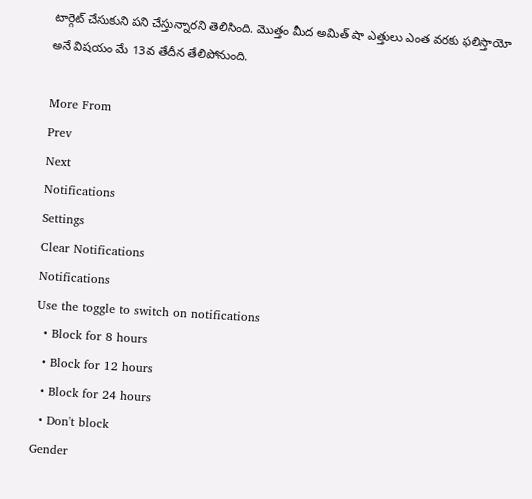టార్గెట్ చేసుకుని పని చేస్తున్నారని తెలిసింది. మొత్తం మీద అమిత్ షా ఎత్తులు ఎంత వరకు ఫలిస్తాయో అనే విషయం మే 13వ తేదీన తేలిపోనుంది.

More From
Prev
Next
Notifications
Settings
Clear Notifications
Notifications
Use the toggle to switch on notifications
  • Block for 8 hours
  • Block for 12 hours
  • Block for 24 hours
  • Don't block
Gender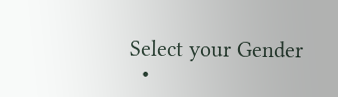Select your Gender
  •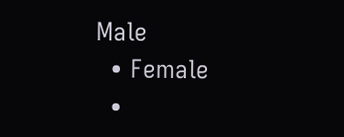Male
  • Female
  •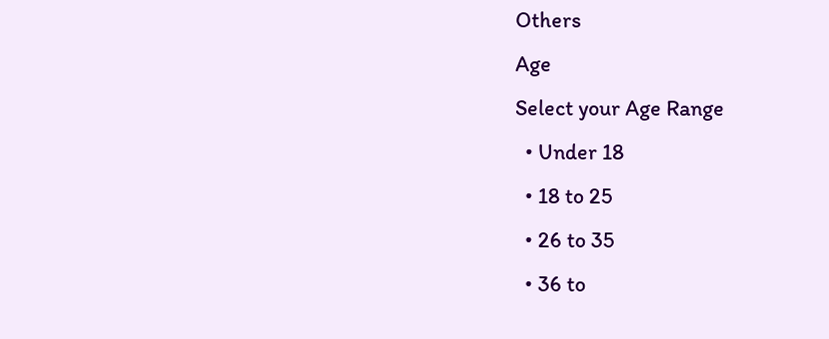Others
Age
Select your Age Range
  • Under 18
  • 18 to 25
  • 26 to 35
  • 36 to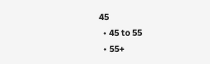45
  • 45 to 55
  • 55+